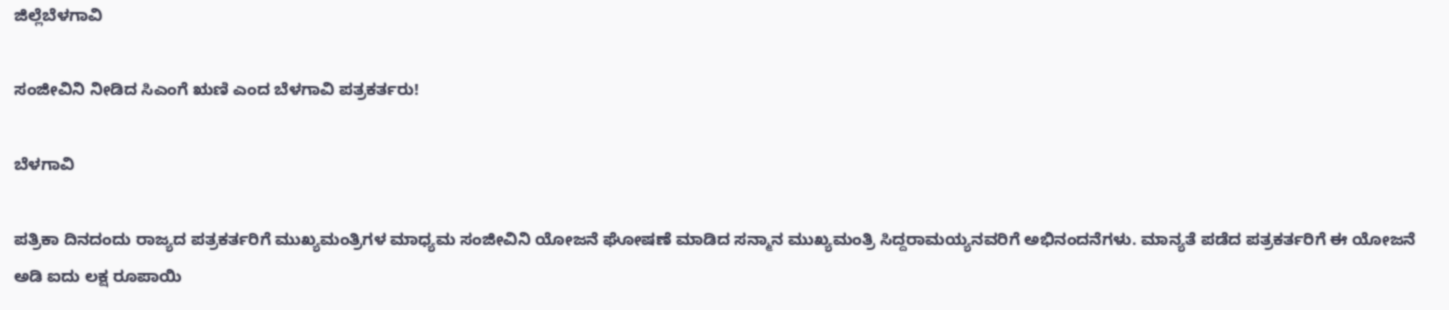ಜಿಲ್ಲೆಬೆಳಗಾವಿ

ಸಂಜೀವಿನಿ ನೀಡಿದ ಸಿಎಂಗೆ ಋಣಿ ಎಂದ ಬೆಳಗಾವಿ ಪತ್ರಕರ್ತರು!

ಬೆಳಗಾವಿ

ಪತ್ರಿಕಾ ದಿನದಂದು ರಾಜ್ಯದ ಪತ್ರಕರ್ತರಿಗೆ ಮುಖ್ಯಮಂತ್ರಿಗಳ ಮಾಧ್ಯಮ ಸಂಜೀವಿನಿ ಯೋಜನೆ ಘೋಷಣೆ ಮಾಡಿದ ಸನ್ಮಾನ ಮುಖ್ಯಮಂತ್ರಿ ಸಿದ್ದರಾಮಯ್ಯನವರಿಗೆ ಅಭಿನಂದನೆಗಳು. ಮಾನ್ಯತೆ ಪಡೆದ ಪತ್ರಕರ್ತರಿಗೆ ಈ ಯೋಜನೆ ಅಡಿ ಐದು ಲಕ್ಷ ರೂಪಾಯಿ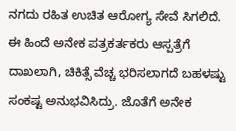ನಗದು ರಹಿತ ಉಚಿತ ಆರೋಗ್ಯ ಸೇವೆ ಸಿಗಲಿದೆ. ಈ ಹಿಂದೆ ಅನೇಕ ಪತ್ರಕರ್ತಕರು ಆಸ್ಪತ್ರೆಗೆ ದಾಖಲಾಗಿ, ಚಿಕಿತ್ಸೆ ವೆಚ್ಚ ಭರಿಸಲಾಗದೆ ಬಹಳಷ್ಟು ಸಂಕಷ್ಟ ಅನುಭವಿಸಿದ್ರು. ಜೊತೆಗೆ ಅನೇಕ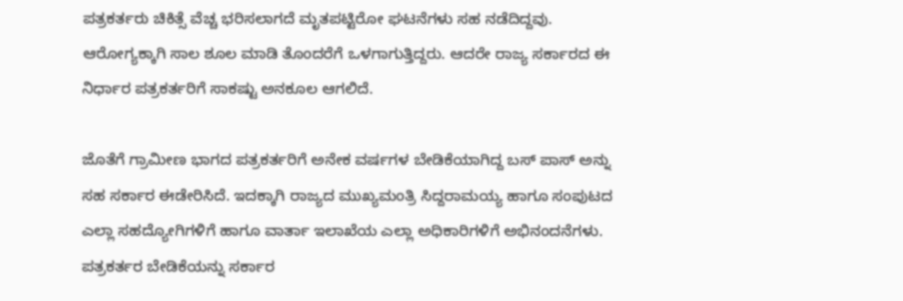ಪತ್ರಕರ್ತರು ಚಿಕಿತ್ಸೆ ವೆಚ್ಚ ಭರಿಸಲಾಗದೆ ಮೃತಪಟ್ಟಿರೋ ಘಟನೆಗಳು ಸಹ ನಡೆದಿದ್ದವು. ಆರೋಗ್ಯಕ್ಕಾಗಿ ಸಾಲ ಶೂಲ ಮಾಡಿ ತೊಂದರೆಗೆ ಒಳಗಾಗುತ್ತಿದ್ದರು. ಆದರೇ ರಾಜ್ಯ ಸರ್ಕಾರದ ಈ ನಿರ್ಧಾರ ಪತ್ರಕರ್ತರಿಗೆ ಸಾಕಷ್ಟು ಅನಕೂಲ ಆಗಲಿದೆ.

ಜೊತೆಗೆ ಗ್ರಾಮೀಣ ಭಾಗದ ಪತ್ರಕರ್ತರಿಗೆ ಅನೇಕ ವರ್ಷಗಳ ಬೇಡಿಕೆಯಾಗಿದ್ದ ಬಸ್ ಪಾಸ್ ಅನ್ನು ಸಹ ಸರ್ಕಾರ ಈಡೇರಿಸಿದೆ. ಇದಕ್ಕಾಗಿ ರಾಜ್ಯದ ಮುಖ್ಯಮಂತ್ರಿ ಸಿದ್ದರಾಮಯ್ಯ ಹಾಗೂ ಸಂಪುಟದ ಎಲ್ಲಾ ಸಹದ್ಯೋಗಿಗಳಿಗೆ ಹಾಗೂ ವಾರ್ತಾ ಇಲಾಖೆಯ ಎಲ್ಲಾ ಅಧಿಕಾರಿಗಳಿಗೆ ಅಭಿನಂದನೆಗಳು. ಪತ್ರಕರ್ತರ ಬೇಡಿಕೆಯನ್ನು ಸರ್ಕಾರ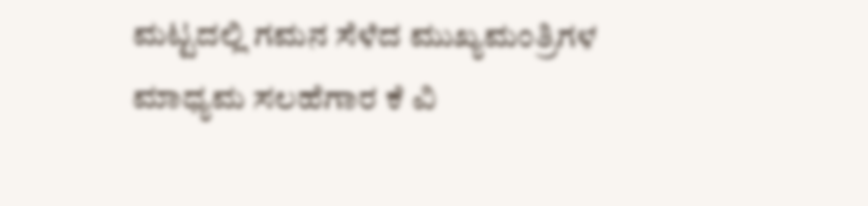ಮಟ್ಟದಲ್ಲಿ ಗಮನ ಸೆಳೆದ ಮುಖ್ಯಮಂತ್ರಿಗಳ ಮಾಧ್ಯಮ ಸಲಹೆಗಾರ ಕೆ ವಿ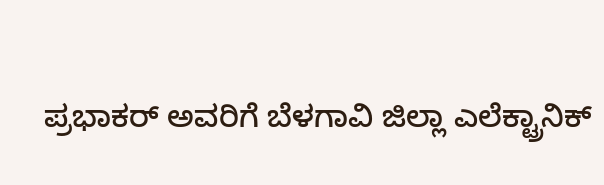ಪ್ರಭಾಕರ್ ಅವರಿಗೆ ಬೆಳಗಾವಿ ಜಿಲ್ಲಾ ಎಲೆಕ್ಟ್ರಾನಿಕ್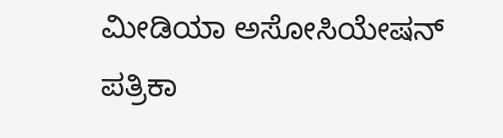ಮೀಡಿಯಾ ಅಸೋಸಿಯೇಷನ್ ಪತ್ರಿಕಾ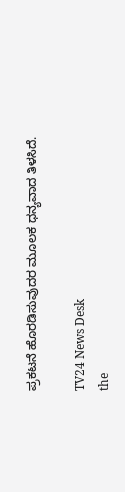ಪ್ರಕಟನೆ ಹೊರಡಿಸುವುದರ ಮೂಲಕ ಧನ್ಯವಾದ ತಿಳಸಿದೆ.

TV24 News Desk
the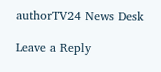authorTV24 News Desk

Leave a Reply